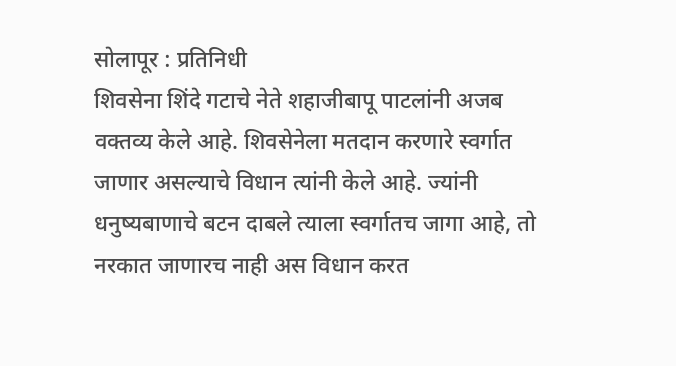सोलापूर : प्रतिनिधी
शिवसेना शिंदे गटाचे नेते शहाजीबापू पाटलांनी अजब वक्तव्य केले आहे. शिवसेनेला मतदान करणारे स्वर्गात जाणार असल्याचे विधान त्यांनी केले आहे. ज्यांनी धनुष्यबाणाचे बटन दाबले त्याला स्वर्गातच जागा आहे, तो नरकात जाणारच नाही अस विधान करत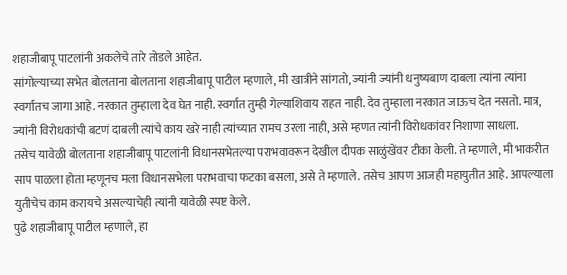शहाजीबापू पाटलांनी अकलेचे तारे तोडले आहेत.
सांगोल्याच्या सभेत बोलताना बोलताना शहाजीबापू पाटील म्हणाले, मी खात्रीने सांगतो, ज्यांनी ज्यांनी धनुष्यबाण दाबला त्यांना त्यांना स्वर्गातच जागा आहे. नरकात तुम्हाला देव घेत नाही. स्वर्गात तुम्ही गेल्याशिवाय राहत नाही. देव तुम्हाला नरकात जाऊच देत नसतो. मात्र, ज्यांनी विरोधकांची बटणं दाबली त्यांचे काय खरे नाही त्यांच्यात रामच उरला नाही, असे म्हणत त्यांनी विरोधकांवर निशाणा साधला.
तसेच यावेळी बोलताना शहाजीबापू पाटलांनी विधानसभेतल्या पराभवावरून देखील दीपक साळुंखेंवर टीका केली. ते म्हणाले, मी भाकरीत साप पाळला होता म्हणूनच मला विधानसभेला पराभवाचा फटका बसला, असे ते म्हणाले. तसेच आपण आजही महायुतीत आहे. आपल्याला युतीचेच काम करायचे असल्याचेही त्यांनी यावेळी स्पष्ट केले.
पुढे शहाजीबापू पाटील म्हणाले, हा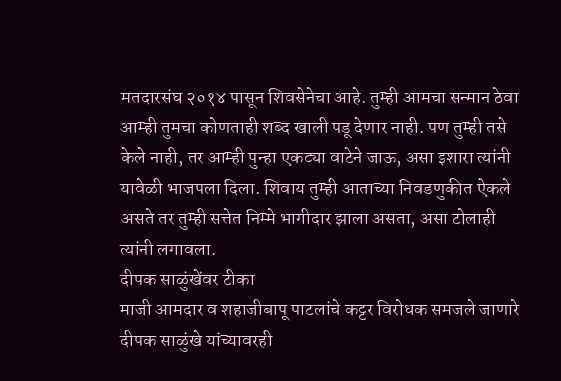मतदारसंघ २०१४ पासून शिवसेनेचा आहे. तुम्ही आमचा सन्मान ठेवा आम्ही तुमचा कोणताही शब्द खाली पडू देणार नाही. पण तुम्ही तसे केले नाही, तर आम्ही पुन्हा एकट्या वाटेने जाऊ, असा इशारा त्यांनी यावेळी भाजपला दिला. शिवाय तुम्ही आताच्या निवडणुकीत ऐकले असते तर तुम्ही सत्तेत निम्मे भागीदार झाला असता, असा टोलाही त्यांनी लगावला.
दीपक साळुंखेंवर टीका
माजी आमदार व शहाजीबापू पाटलांचे कट्टर विरोधक समजले जाणारे दीपक साळुंखे यांच्यावरही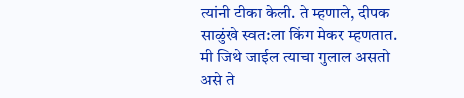त्यांनी टीका केली. ते म्हणाले, दीपक साळुंखे स्वत:ला किंग मेकर म्हणतात. मी जिथे जाईल त्याचा गुलाल असतो असे ते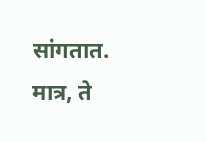सांगतात. मात्र, ते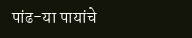पांढ-या पायांचे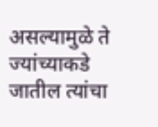असल्यामुळे ते ज्यांच्याकडे जातील त्यांचा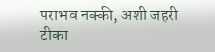पराभव नक्की, अशी जहरी टीका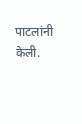पाटलांनी केली.